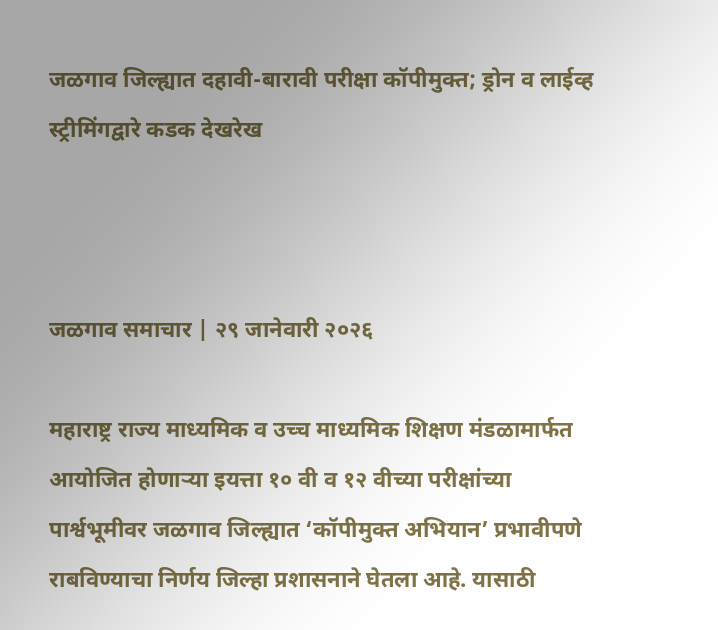जळगाव जिल्ह्यात दहावी-बारावी परीक्षा कॉपीमुक्त; ड्रोन व लाईव्ह स्ट्रीमिंगद्वारे कडक देखरेख



जळगाव समाचार | २९ जानेवारी २०२६

महाराष्ट्र राज्य माध्यमिक व उच्च माध्यमिक शिक्षण मंडळामार्फत आयोजित होणाऱ्या इयत्ता १० वी व १२ वीच्या परीक्षांच्या पार्श्वभूमीवर जळगाव जिल्ह्यात ‘कॉपीमुक्त अभियान’ प्रभावीपणे राबविण्याचा निर्णय जिल्हा प्रशासनाने घेतला आहे. यासाठी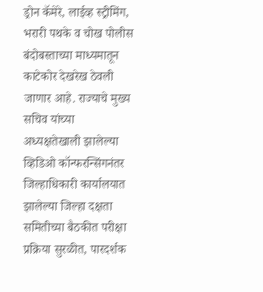ड्रोन कॅमेरे, लाईव्ह स्ट्रीमिंग, भरारी पथके व चोख पोलीस बंदोबस्ताच्या माध्यमातून काटेकोर देखरेख ठेवली जाणार आहे. राज्याचे मुख्य सचिव यांच्या अध्यक्षतेखाली झालेल्या व्हिडिओ कॉन्फरन्सिंगनंतर जिल्हाधिकारी कार्यालयात झालेल्या जिल्हा दक्षता समितीच्या बैठकीत परीक्षा प्रक्रिया सुरळीत, पारदर्शक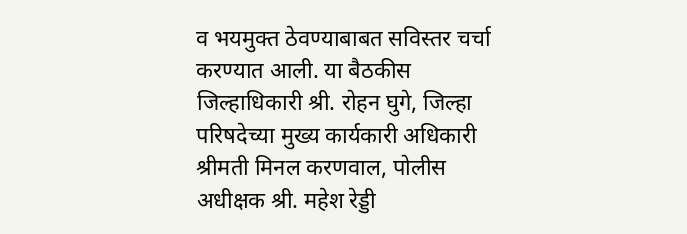व भयमुक्त ठेवण्याबाबत सविस्तर चर्चा करण्यात आली. या बैठकीस जिल्हाधिकारी श्री. रोहन घुगे, जिल्हा परिषदेच्या मुख्य कार्यकारी अधिकारी श्रीमती मिनल करणवाल, पोलीस अधीक्षक श्री. महेश रेड्डी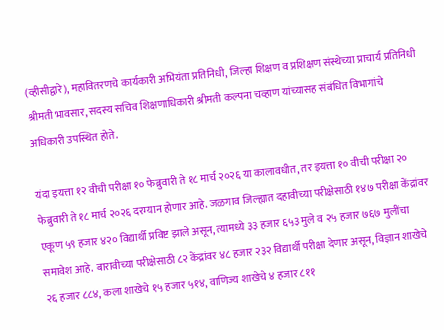(व्हीसीद्वारे), महावितरणचे कार्यकारी अभियंता प्रतिनिधी, जिल्हा शिक्षण व प्रशिक्षण संस्थेच्या प्राचार्य प्रतिनिधी श्रीमती भावसार, सदस्य सचिव शिक्षणाधिकारी श्रीमती कल्पना चव्हाण यांच्यासह संबंधित विभागांचे अधिकारी उपस्थित होते.

यंदा इयत्ता १२ वीची परीक्षा १० फेब्रुवारी ते १८ मार्च २०२६ या कालावधीत, तर इयत्ता १० वीची परीक्षा २० फेब्रुवारी ते १८ मार्च २०२६ दरम्यान होणार आहे. जळगाव जिल्ह्यात दहावीच्या परीक्षेसाठी १४७ परीक्षा केंद्रांवर एकूण ५९ हजार ४२० विद्यार्थी प्रविष्ट झाले असून, त्यामध्ये ३३ हजार ६५३ मुले व २५ हजार ७६७ मुलींचा समावेश आहे. बारावीच्या परीक्षेसाठी ८२ केंद्रांवर ४८ हजार २३२ विद्यार्थी परीक्षा देणार असून, विज्ञान शाखेचे २६ हजार ८८४, कला शाखेचे १५ हजार ५१४, वाणिज्य शाखेचे ४ हजार ८११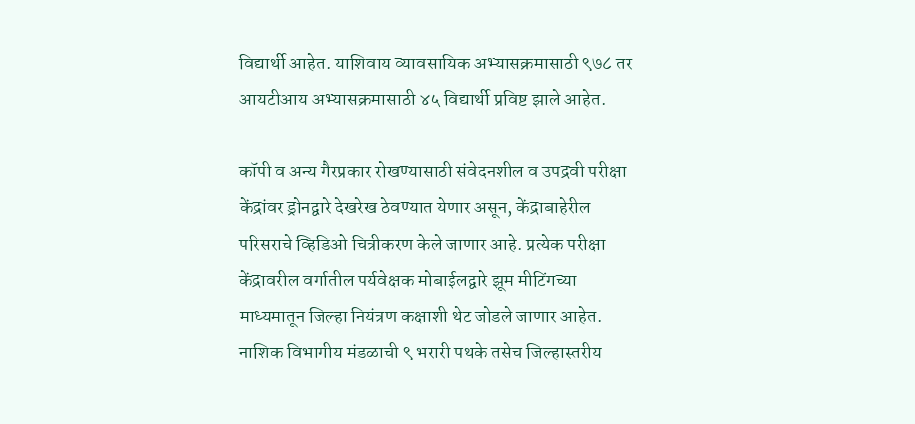विद्यार्थी आहेत. याशिवाय व्यावसायिक अभ्यासक्रमासाठी ९७८ तर आयटीआय अभ्यासक्रमासाठी ४५ विद्यार्थी प्रविष्ट झाले आहेत.

कॉपी व अन्य गैरप्रकार रोखण्यासाठी संवेदनशील व उपद्रवी परीक्षा केंद्रांवर ड्रोनद्वारे देखरेख ठेवण्यात येणार असून, केंद्राबाहेरील परिसराचे व्हिडिओ चित्रीकरण केले जाणार आहे. प्रत्येक परीक्षा केंद्रावरील वर्गातील पर्यवेक्षक मोबाईलद्वारे झूम मीटिंगच्या माध्यमातून जिल्हा नियंत्रण कक्षाशी थेट जोडले जाणार आहेत. नाशिक विभागीय मंडळाची ९ भरारी पथके तसेच जिल्हास्तरीय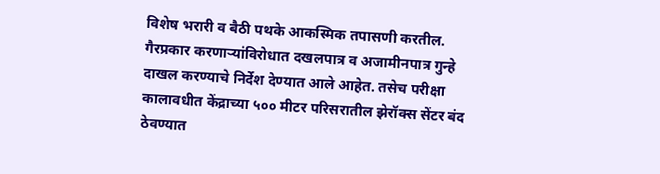विशेष भरारी व बैठी पथके आकस्मिक तपासणी करतील. गैरप्रकार करणाऱ्यांविरोधात दखलपात्र व अजामीनपात्र गुन्हे दाखल करण्याचे निर्देश देण्यात आले आहेत. तसेच परीक्षा कालावधीत केंद्राच्या ५०० मीटर परिसरातील झेरॉक्स सेंटर बंद ठेवण्यात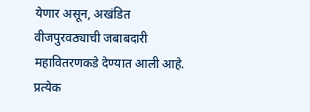येणार असून, अखंडित वीजपुरवठ्याची जबाबदारी महावितरणकडे देण्यात आली आहे. प्रत्येक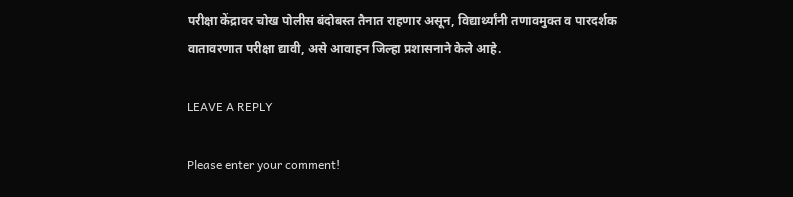परीक्षा केंद्रावर चोख पोलीस बंदोबस्त तैनात राहणार असून, विद्यार्थ्यांनी तणावमुक्त व पारदर्शक वातावरणात परीक्षा द्यावी, असे आवाहन जिल्हा प्रशासनाने केले आहे.

LEAVE A REPLY

Please enter your comment!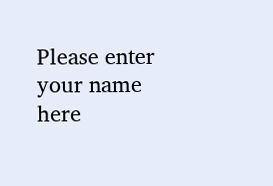Please enter your name here